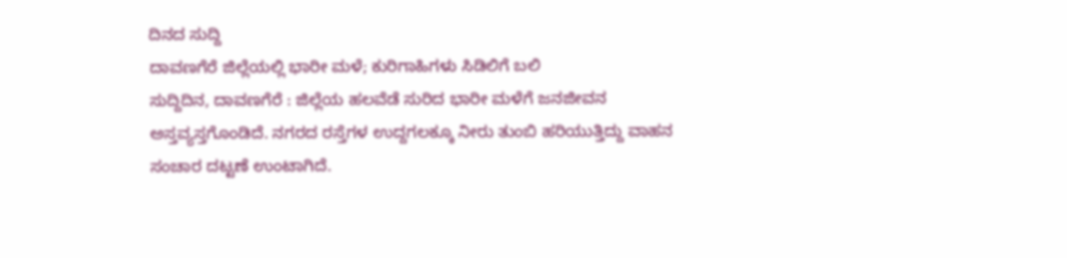ದಿನದ ಸುದ್ದಿ
ದಾವಣಗೆರೆ ಜಿಲ್ಲೆಯಲ್ಲಿ ಭಾರೀ ಮಳೆ; ಕುರಿಗಾಹಿಗಳು ಸಿಡಿಲಿಗೆ ಬಲಿ
ಸುದ್ದಿದಿನ, ದಾವಣಗೆರೆ : ಜಿಲ್ಲೆಯ ಹಲವೆಡೆ ಸುರಿದ ಭಾರೀ ಮಳೆಗೆ ಜನಜೀವನ ಅಸ್ತವ್ಯಸ್ತಗೊಂಡಿದೆ. ನಗರದ ರಸ್ತೆಗಳ ಉದ್ದಗಲಕ್ಕೂ ನೀರು ತುಂಬಿ ಹರಿಯುತ್ತಿದ್ದು ವಾಹನ ಸಂಚಾರ ದಟ್ಟಣೆ ಉಂಟಾಗಿದೆ.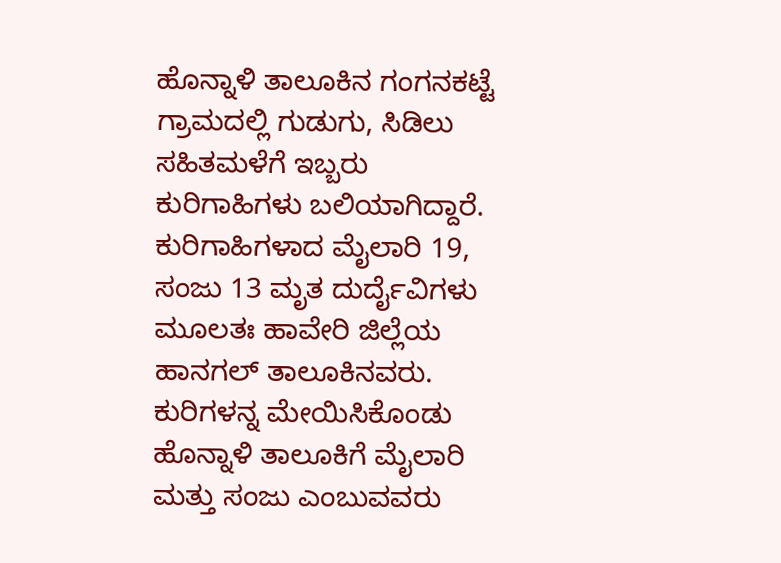ಹೊನ್ನಾಳಿ ತಾಲೂಕಿನ ಗಂಗನಕಟ್ಟೆ ಗ್ರಾಮದಲ್ಲಿ ಗುಡುಗು, ಸಿಡಿಲು ಸಹಿತಮಳೆಗೆ ಇಬ್ಬರು ಕುರಿಗಾಹಿಗಳು ಬಲಿಯಾಗಿದ್ದಾರೆ.
ಕುರಿಗಾಹಿಗಳಾದ ಮೈಲಾರಿ 19, ಸಂಜು 13 ಮೃತ ದುರ್ದೈವಿಗಳು ಮೂಲತಃ ಹಾವೇರಿ ಜಿಲ್ಲೆಯ ಹಾನಗಲ್ ತಾಲೂಕಿನವರು.
ಕುರಿಗಳನ್ನ ಮೇಯಿಸಿಕೊಂಡು ಹೊನ್ನಾಳಿ ತಾಲೂಕಿಗೆ ಮೈಲಾರಿ ಮತ್ತು ಸಂಜು ಎಂಬುವವರು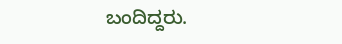ಬಂದಿದ್ದರು.